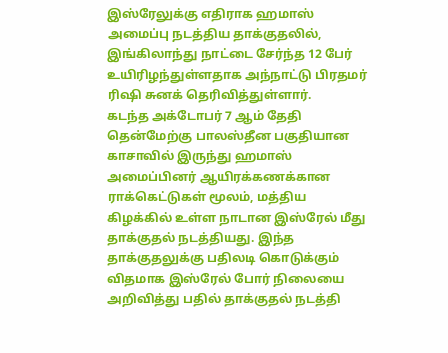இஸ்ரேலுக்கு எதிராக ஹமாஸ் அமைப்பு நடத்திய தாக்குதலில், இங்கிலாந்து நாட்டை சேர்ந்த 12 பேர் உயிரிழந்துள்ளதாக அந்நாட்டு பிரதமர் ரிஷி சுனக் தெரிவித்துள்ளார்.
கடந்த அக்டோபர் 7 ஆம் தேதி தென்மேற்கு பாலஸ்தீன பகுதியான காசாவில் இருந்து ஹமாஸ் அமைப்பினர் ஆயிரக்கணக்கான ராக்கெட்டுகள் மூலம், மத்திய கிழக்கில் உள்ள நாடான இஸ்ரேல் மீது தாக்குதல் நடத்தியது. இந்த தாக்குதலுக்கு பதிலடி கொடுக்கும் விதமாக இஸ்ரேல் போர் நிலையை அறிவித்து பதில் தாக்குதல் நடத்தி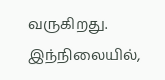வருகிறது.
இந்நிலையில்,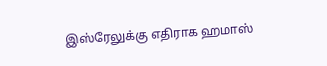இஸ்ரேலுக்கு எதிராக ஹமாஸ்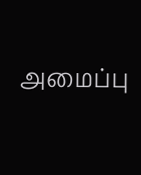அமைப்பு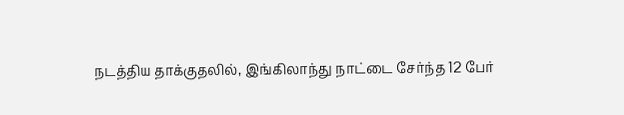நடத்திய தாக்குதலில், இங்கிலாந்து நாட்டை சேர்ந்த 12 பேர்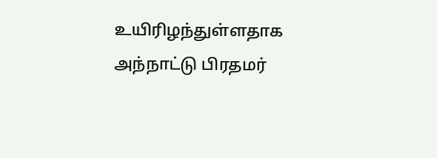உயிரிழந்துள்ளதாக அந்நாட்டு பிரதமர்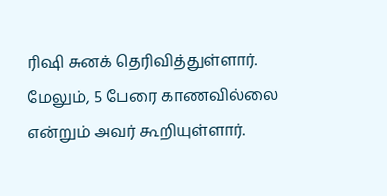ரிஷி சுனக் தெரிவித்துள்ளார். மேலும், 5 பேரை காணவில்லை என்றும் அவர் கூறியுள்ளார்.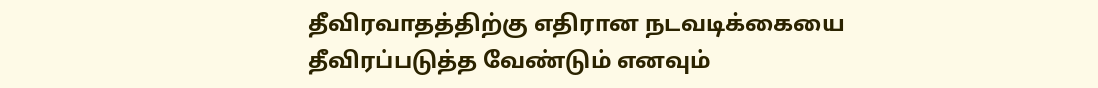தீவிரவாதத்திற்கு எதிரான நடவடிக்கையை தீவிரப்படுத்த வேண்டும் எனவும்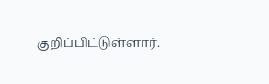குறிப்பிட்டுள்ளார்.